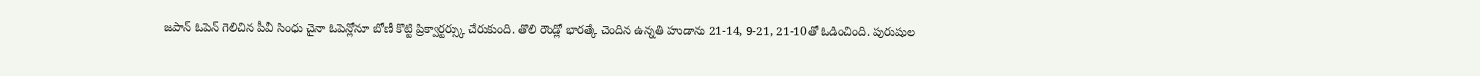జపాన్ ఓపెన్ గెలిచిన పీవీ సింధు చైనా ఓపెన్లోనూ బోణీ కొట్టి ప్రిక్వార్టర్స్కు చేరుకుంది. తొలి రౌండ్లో భారత్కే చెందిన ఉన్నతి హుడాను 21-14, 9-21, 21-10తో ఓడించింది. పురుషుల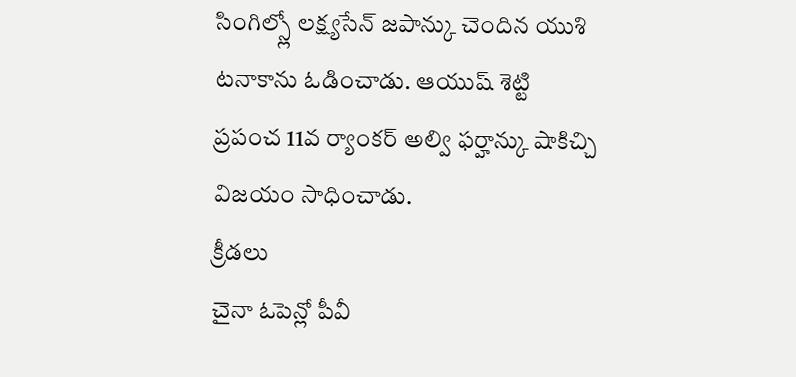సింగిల్స్లో లక్ష్యసేన్ జపాన్కు చెందిన యుశి టనాకాను ఓడించాడు. ఆయుష్ శెట్టి ప్రపంచ 11వ ర్యాంకర్ అల్వి ఫర్హాన్కు షాకిచ్చి విజయం సాధించాడు.
క్రీడలు
చైనా ఓపెన్లో పీవీ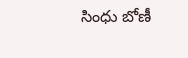సింధు బోణీ